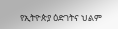የኢትዮጵያ ዕድገትና ህልም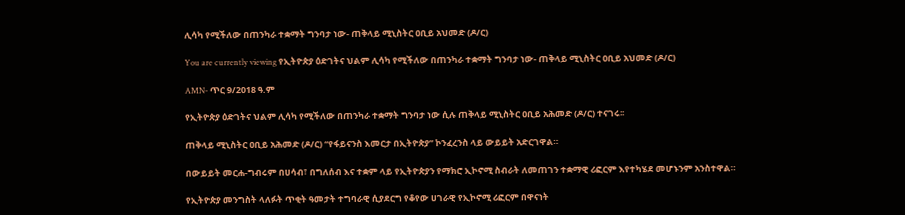ሊሳካ የሚችለው በጠንካራ ተቋማት ግንባታ ነው- ጠቅላይ ሚኒስትር ዐቢይ አህመድ (ዶ/ር)

You are currently viewing የኢትዮጵያ ዕድገትና ህልም ሊሳካ የሚችለው በጠንካራ ተቋማት ግንባታ ነው- ጠቅላይ ሚኒስትር ዐቢይ አህመድ (ዶ/ር)

AMN- ጥር 9/2018 ዓ.ም

የኢትዮጵያ ዕድገትና ህልም ሊሳካ የሚችለው በጠንካራ ተቋማት ግንባታ ነው ሲሉ ጠቅላይ ሚኒስትር ዐቢይ አሕመድ (ዶ/ር) ተናገሩ፡፡

ጠቅላይ ሚኒስትር ዐቢይ አሕመድ (ዶ/ር) “የፋይናንስ እመርታ በኢትዮጵያ” ኮንፈረንስ ላይ ውይይት አድርገዋል።

በውይይት መርሐ-ግብሩም በሀሳብ፣ በግለሰብ እና ተቋም ላይ የኢትዮጵያን የማክሮ ኢኮኖሚ ስብራት ለመጠገን ተቋማዊ ሪፎርም እየተካሄደ መሆኑንም አንስተዋል።

የኢትዮጵያ መንግስት ላለፉት ጥቂት ዓመታት ተግባራዊ ሲያደርግ የቆየው ሀገራዊ የኢኮኖሚ ሪፎርም በዋናነት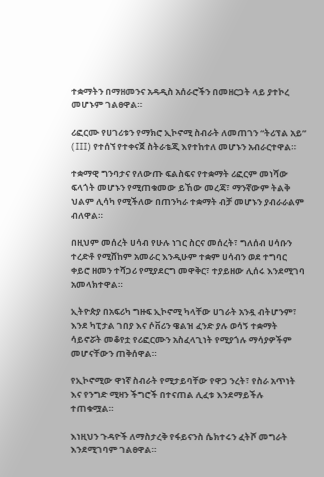ተቋማትን በማዘመንና አዳዲስ አሰራሮችን በመዘርጋት ላይ ያተኮረ መሆኑም ገልፀዋል።

ሪፎርሙ የሀገሪቱን የማክሮ ኢኮኖሚ ስብራት ለመጠገን “ትሪፕል አይ” (III) የተሰኘ የተቀናጀ ስትራቴጂ እየተከተለ መሆኑን አብራርተዋል።

ተቋማዊ ግንባታና የለውጡ ፍልስፍና የተቋማት ሪፎርም መነሻው ፍላጎት መሆኑን የሚጠቁመው ይኸው መረጃ፣ ማንኛውም ትልቅ ህልም ሊሳካ የሚችለው በጠንካራ ተቋማት ብቻ መሆኑን ያብራራልም ብለዋል።

በዚህም መሰረት ሀሳብ የሁሉ ነገር ስርና መሰረት፣ ግለሰብ ሀሳቡን ተረድቶ የሚሸከም አመራር እንዲሁም ተቋም ሀሳብን ወደ ተግባር ቀይሮ ዘመን ተሻጋሪ የሚያደርግ መዋቅር፣ ተያይዘው ሊሰሩ እንደሚገባ አመላክተዋል።

ኢትዮጵያ በአፍሪካ ግዙፍ ኢኮኖሚ ካላቸው ሀገራት አንዷ ብትሆንም፣ እንደ ካፒታል ገበያ እና ሶቨሪን ዌልዝ ፈንድ ያሉ ወሳኝ ተቋማት ሳይኖሯት መቆየቷ የሪፎርሙን አስፈላጊነት የሚያጎሉ ማሳያዎችም መሆናቸውን ጠቅሰዋል።

የኢኮኖሚው ዋነኛ ስብራት የሚታይባቸው የዋጋ ንረት፣ የስራ አጥነት እና የንግድ ሚዛን ችግሮች በተናጠል ሊፈቱ እንደማይችሉ ተጠቁሟል።

እነዚህን ጉዳዮች ለማስታረቅ የፋይናንስ ሴክተሩን ፈትሾ መግራት እንደሚገባም ገልፀዋል።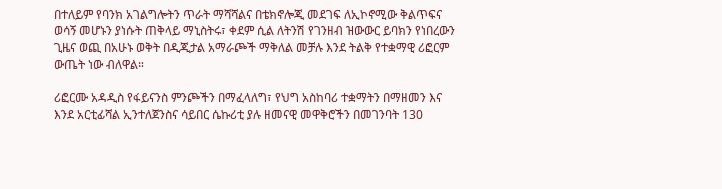በተለይም የባንክ አገልግሎትን ጥራት ማሻሻልና በቴክኖሎጂ መደገፍ ለኢኮኖሚው ቅልጥፍና ወሳኝ መሆኑን ያነሱት ጠቅላይ ማኒስትሩ፣ ቀደም ሲል ለትንሽ የገንዘብ ዝውውር ይባክን የነበረውን ጊዜና ወጪ በአሁኑ ወቅት በዲጂታል አማራጮች ማቅለል መቻሉ እንደ ትልቅ የተቋማዊ ሪፎርም ውጤት ነው ብለዋል።

ሪፎርሙ አዳዲስ የፋይናንስ ምንጮችን በማፈላለግ፣ የህግ አስከባሪ ተቋማትን በማዘመን እና እንደ አርቲፊሻል ኢንተለጀንስና ሳይበር ሴኩሪቲ ያሉ ዘመናዊ መዋቅሮችን በመገንባት 130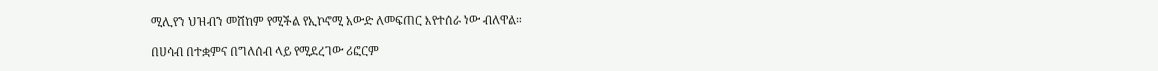ሚሊየን ህዝብን መሸከም የሚችል የኢኮኖሚ አውድ ለመፍጠር እየተሰራ ነው ብለዋል።

በሀሳብ በተቋምና በግለሰብ ላይ የሚደረገው ሪፎርም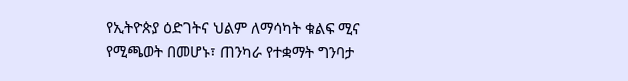የኢትዮጵያ ዕድገትና ህልም ለማሳካት ቁልፍ ሚና የሚጫወት በመሆኑ፣ ጠንካራ የተቋማት ግንባታ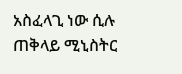አስፈላጊ ነው ሲሉ ጠቅላይ ሚኒስትር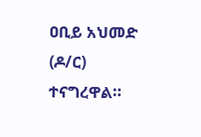ዐቢይ አህመድ (ዶ/ር) ተናግረዋል።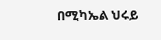በሚካኤል ህሩይ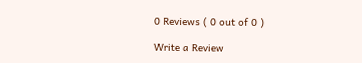0 Reviews ( 0 out of 0 )

Write a Review